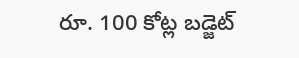రూ. 100 కోట్ల బడ్జెట్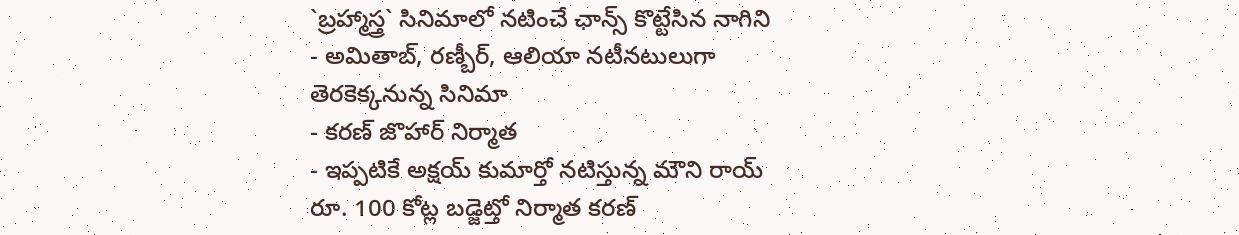`బ్రహ్మాస్త్ర` సినిమాలో నటించే ఛాన్స్ కొట్టేసిన నాగిని
- అమితాబ్, రణ్బీర్, ఆలియా నటీనటులుగా తెరకెక్కనున్న సినిమా
- కరణ్ జొహార్ నిర్మాత
- ఇప్పటికే అక్షయ్ కుమార్తో నటిస్తున్న మౌని రాయ్
రూ. 100 కోట్ల బడ్జెట్తో నిర్మాత కరణ్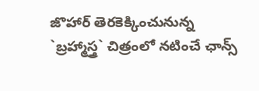జొహార్ తెరకెక్కించునున్న `బ్రహ్మాస్త్ర` చిత్రంలో నటించే ఛాన్స్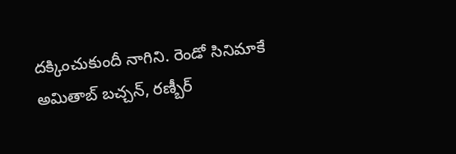దక్కించుకుందీ నాగిని. రెండో సినిమాకే అమితాబ్ బచ్చన్, రణ్బీర్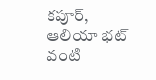కపూర్, ఆలియా భట్ వంటి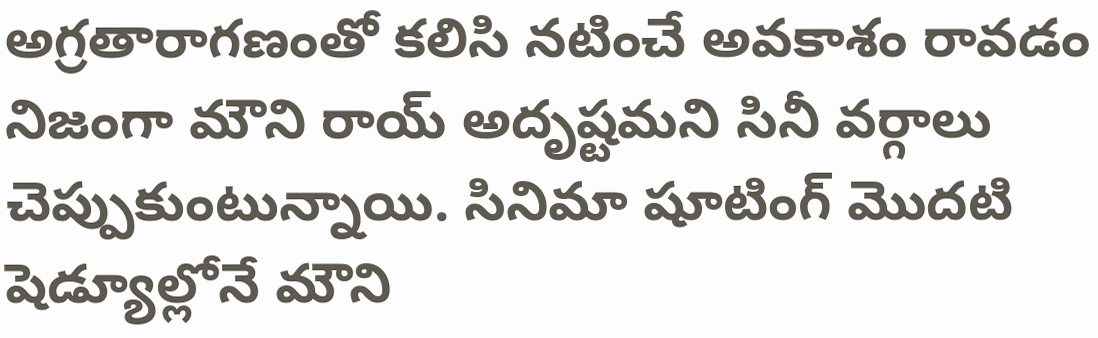అగ్రతారాగణంతో కలిసి నటించే అవకాశం రావడం నిజంగా మౌని రాయ్ అదృష్టమని సినీ వర్గాలు చెప్పుకుంటున్నాయి. సినిమా షూటింగ్ మొదటి షెడ్యూల్లోనే మౌని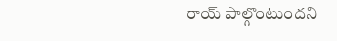రాయ్ పాల్గొంటుందని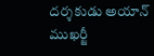దర్శకుడు అయాన్ ముఖర్జీ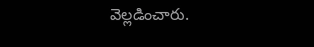వెల్లడించారు.